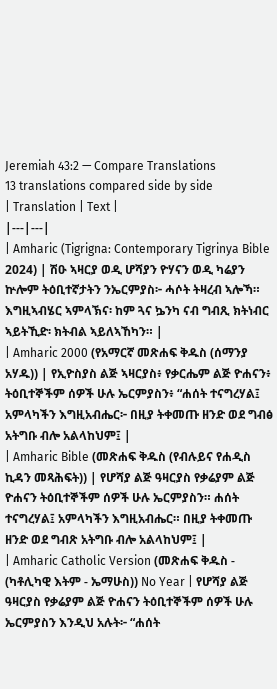Jeremiah 43:2 — Compare Translations
13 translations compared side by side
| Translation | Text |
|---|---|
| Amharic (Tigrigna: Contemporary Tigrinya Bible 2024) | ሽዑ ኣዛርያ ወዲ ሆሻያን ዮሃናን ወዲ ካሬያን ኵሎም ትዕቢተኛታትን ንኤርምያስ፦ ሓሶት ትዛረብ ኣሎኻ። እግዚኣብሄር ኣምላኽና፡ ከም ጓና ኴንካ ናብ ግብጺ ክትነብር ኣይትኺድ፡ ክትብል ኣይለኣኸካን። |
| Amharic 2000 (የአማርኛ መጽሐፍ ቅዱስ (ሰማንያ አሃዱ)) | የኢዮስያስ ልጅ ኣዛርያስ፥ የቃርሔም ልጅ ዮሐናን፥ ትዕቢተኞችም ሰዎች ሁሉ ኤርምያስን፥ “ሐሰት ተናግረሃል፤ አምላካችን እግዚአብሔር፦ በዚያ ትቀመጡ ዘንድ ወደ ግብፅ አትግቡ ብሎ አልላከህም፤ |
| Amharic Bible (መጽሐፍ ቅዱስ (የብሉይና የሐዲስ ኪዳን መጻሕፍት)) | የሆሻያ ልጅ ዓዛርያስ የቃሬያም ልጅ ዮሐናን ትዕቢተኞችም ሰዎች ሁሉ ኤርምያስን። ሐሰት ተናግረሃል፤ አምላካችን እግዚአብሔር። በዚያ ትቀመጡ ዘንድ ወደ ግብጽ አትግቡ ብሎ አልላከህም፤ |
| Amharic Catholic Version (መጽሐፍ ቅዱስ - (ካቶሊካዊ እትም - ኤማሁስ)) No Year | የሆሻያ ልጅ ዓዛርያስ የቃሬያም ልጅ ዮሐናን ትዕቢተኞችም ሰዎች ሁሉ ኤርምያስን እንዲህ አሉት፦ “ሐሰት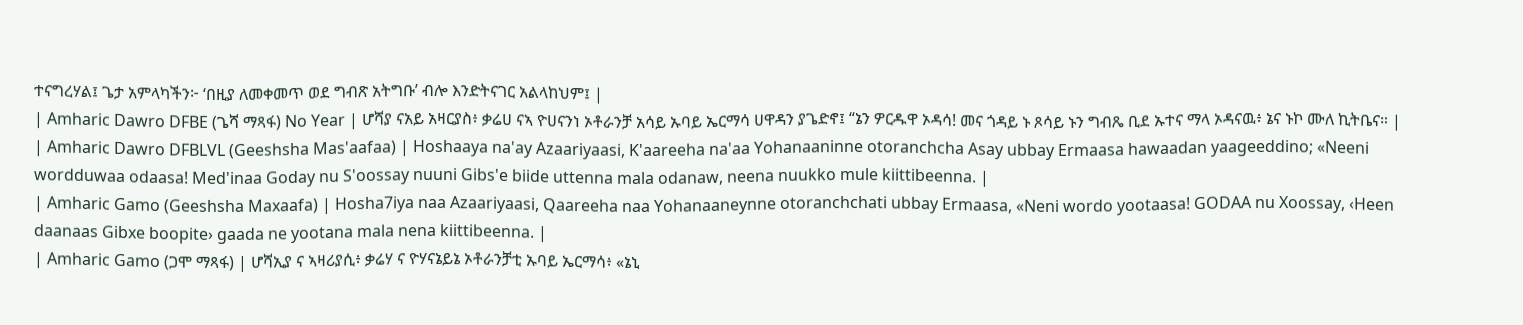ተናግረሃል፤ ጌታ አምላካችን፦ ‘በዚያ ለመቀመጥ ወደ ግብጽ አትግቡ’ ብሎ እንድትናገር አልላከህም፤ |
| Amharic Dawro DFBE (ጌሻ ማጻፋ) No Year | ሆሻያ ናአይ አዛርያስ፥ ቃሬሀ ናኣ ዮሀናንነ ኦቶራንቻ አሳይ ኡባይ ኤርማሳ ሀዋዳን ያጌድኖ፤ “ኔን ዎርዱዋ ኦዳሳ! መና ጎዳይ ኑ ጾሳይ ኑን ግብጼ ቢደ ኡተና ማላ ኦዳናዉ፥ ኔና ኑኮ ሙለ ኪትቤና። |
| Amharic Dawro DFBLVL (Geeshsha Mas'aafaa) | Hoshaaya na'ay Azaariyaasi, K'aareeha na'aa Yohanaaninne otoranchcha Asay ubbay Ermaasa hawaadan yaageeddino; «Neeni wordduwaa odaasa! Med'inaa Goday nu S'oossay nuuni Gibs'e biide uttenna mala odanaw, neena nuukko mule kiittibeenna. |
| Amharic Gamo (Geeshsha Maxaafa) | Hosha7iya naa Azaariyaasi, Qaareeha naa Yohanaaneynne otoranchchati ubbay Ermaasa, «Neni wordo yootaasa! GODAA nu Xoossay, ‹Heen daanaas Gibxe boopite› gaada ne yootana mala nena kiittibeenna. |
| Amharic Gamo (ጋሞ ማጻፋ) | ሆሻኢያ ና ኣዛሪያሲ፥ ቃሬሃ ና ዮሃናኔይኔ ኦቶራንቻቲ ኡባይ ኤርማሳ፥ «ኔኒ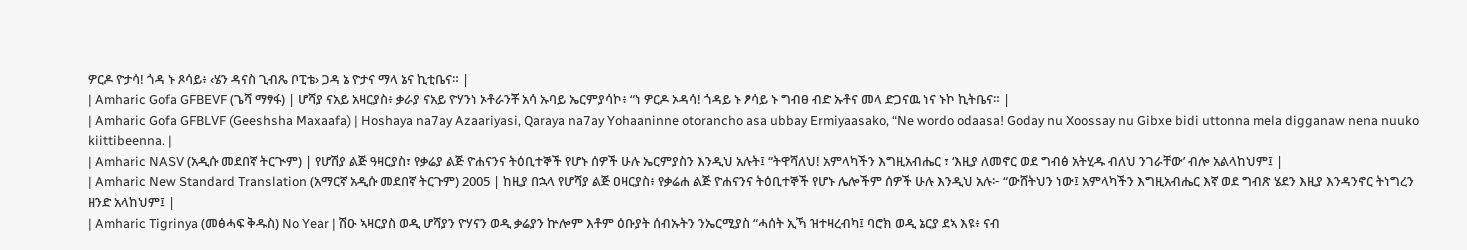ዎርዶ ዮታሳ! ጎዳ ኑ ጾሳይ፥ ‹ሄን ዳናስ ጊብጼ ቦፒቴ› ጋዳ ኔ ዮታና ማላ ኔና ኪቲቤና። |
| Amharic Gofa GFBEVF (ጌሻ ማፃፋ) | ሆሻያ ናአይ አዛርያስ፥ ቃራያ ናአይ ዮሃንነ ኦቶራንቾ አሳ ኡባይ ኤርምያሳኮ፥ “ነ ዎርዶ ኦዳሳ! ጎዳይ ኑ ፆሳይ ኑ ግብፀ ብድ ኡቶና መላ ድጋናዉ ነና ኑኮ ኪትቤና። |
| Amharic Gofa GFBLVF (Geeshsha Maxaafa) | Hoshaya na7ay Azaariyasi, Qaraya na7ay Yohaaninne otorancho asa ubbay Ermiyaasako, “Ne wordo odaasa! Goday nu Xoossay nu Gibxe bidi uttonna mela digganaw nena nuuko kiittibeenna. |
| Amharic NASV (አዲሱ መደበኛ ትርጒም) | የሆሽያ ልጅ ዓዛርያስ፣ የቃሬያ ልጅ ዮሐናንና ትዕቢተኞች የሆኑ ሰዎች ሁሉ ኤርምያስን እንዲህ አሉት፤ “ትዋሻለህ! አምላካችን እግዚአብሔር ፣ ‘እዚያ ለመኖር ወደ ግብፅ አትሂዱ ብለህ ንገራቸው’ ብሎ አልላከህም፤ |
| Amharic New Standard Translation (አማርኛ አዲሱ መደበኛ ትርጉም) 2005 | ከዚያ በኋላ የሆሻያ ልጅ ዐዛርያስ፥ የቃሬሐ ልጅ ዮሐናንና ትዕቢተኞች የሆኑ ሌሎችም ሰዎች ሁሉ እንዲህ አሉ፦ “ውሸትህን ነው፤ አምላካችን እግዚአብሔር እኛ ወደ ግብጽ ሄደን እዚያ እንዳንኖር ትነግረን ዘንድ አላከህም፤ |
| Amharic Tigrinya (መፅሓፍ ቅዱስ) No Year | ሽዑ ኣዛርያስ ወዲ ሆሻያን ዮሃናን ወዲ ቃሬያን ኵሎም እቶም ዕቡያት ሰብኡትን ንኤርሚያስ “ሓሰት ኢኻ ዝተዛረብካ፤ ባሮክ ወዲ ኔርያ ደኣ እዩ፥ ናብ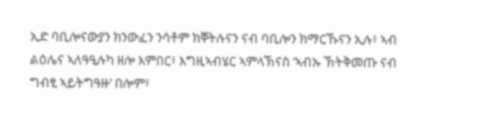ኢድ ባቢሎናውያን ክንውፈን ንሳቶም ክቐትሉናን ናብ ባቢሎን ክማርኹናን ኢሉ፥ ኣብ ልዕሌና ኣለዓዒሉካ ዘሎ እምበር፥ እግዚኣብሄር ኣምላኽናስ ‘ኣብኡ ኽትቅመጡ ናብ ግብፂ ኣይትግዓዙ’ በሎም፥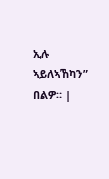ኢሉ ኣይለኣኸካን” በልዎ። |